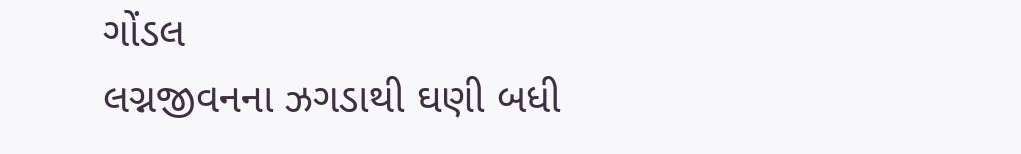ગોંડલ
લગ્નજીવનના ઝગડાથી ઘણી બધી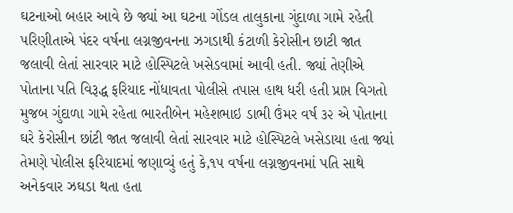ઘટનાઓ બહાર આવે છે જ્યાં આ ઘટના ગોંડલ તાલુકાના ગુંદાળા ગામે રહેતી પરિણીતાએ પંદર વર્ષના લગ્નજીવનના ઝગડાથી કંટાળી કેરોસીન છાટી જાત જલાવી લેતાં સારવાર માટે હોસ્પિટલે ખસેડવામાં આવી હતી. જ્યાં તેણીએ પોતાના પતિ વિરૂદ્ધ ફરિયાદ નોંધાવતા પોલીસે તપાસ હાથ ધરી હતી પ્રાપ્ત વિગતો મુજબ ગુંદાળા ગામે રહેતા ભારતીબેન મહેશભાઇ ડાભી ઉંમર વર્ષ ૩૨ એ પોતાના ઘરે કેરોસીન છાંટી જાત જલાવી લેતાં સારવાર માટે હોસ્પિટલે ખસેડાયા હતા જ્યાં તેમણે પોલીસ ફરિયાદમાં જણાવ્યું હતું કે,૧૫ વર્ષના લગ્નજીવનમાં પતિ સાથે અનેકવાર ઝઘડા થતા હતા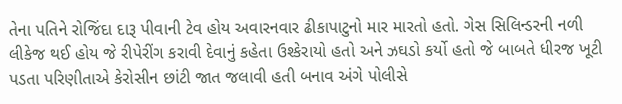તેના પતિને રોજિંદા દારૂ પીવાની ટેવ હોય અવારનવાર ઢીકાપાટુનો માર મારતો હતો. ગેસ સિલિન્ડરની નળી લીકેજ થઈ હોય જે રીપેરીંગ કરાવી દેવાનું કહેતા ઉશ્કેરાયો હતો અને ઝઘડો કર્યો હતો જે બાબતે ધીરજ ખૂટી પડતા પરિણીતાએ કેરોસીન છાંટી જાત જલાવી હતી બનાવ અંગે પોલીસે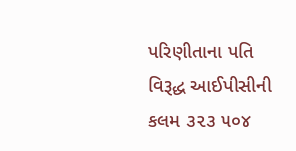પરિણીતાના પતિ વિરૂદ્ધ આઈપીસીની કલમ ૩૨૩ ૫૦૪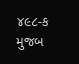૪૯૮-ક મુજબ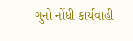ગુનો નોંધી કાર્યવાહી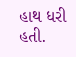હાથ ધરી હતી.